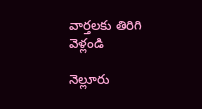వార్తలకు తిరిగి వెళ్లండి

నెల్లూరు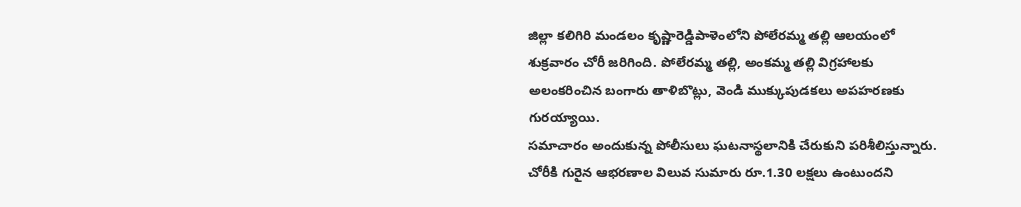జిల్లా కలిగిరి మండలం కృష్ణారెడ్డిపాళెంలోని పోలేరమ్మ తల్లి ఆలయంలో శుక్రవారం చోరీ జరిగింది. పోలేరమ్మ తల్లి, అంకమ్మ తల్లి విగ్రహాలకు అలంకరించిన బంగారు తాళిబొట్లు, వెండి ముక్కుపుడకలు అపహరణకు గురయ్యాయి.
సమాచారం అందుకున్న పోలీసులు ఘటనాస్థలానికి చేరుకుని పరిశీలిస్తున్నారు. చోరీకి గురైన ఆభరణాల విలువ సుమారు రూ.1.30 లక్షలు ఉంటుందని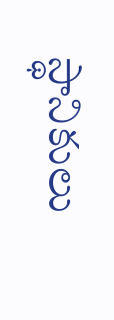స్థానికులు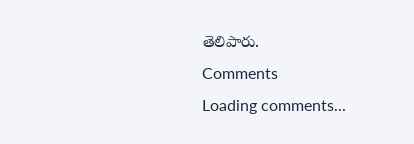తెలిపారు.
Comments
Loading comments...